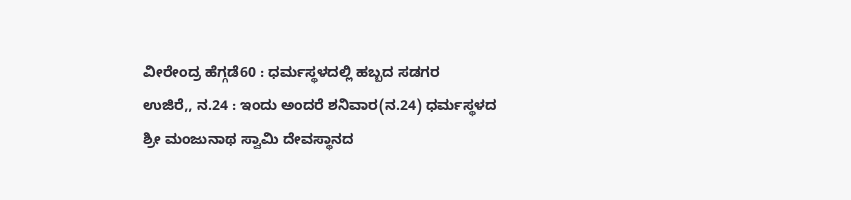ವೀರೇಂದ್ರ ಹೆಗ್ಗಡೆ60 : ಧರ್ಮಸ್ಥಳದಲ್ಲಿ ಹಬ್ಬದ ಸಡಗರ
ಉಜಿರೆ,, ನ.24 : ಇಂದು ಅಂದರೆ ಶನಿವಾರ(ನ.24) ಧರ್ಮಸ್ಥಳದ ಶ್ರೀ ಮಂಜುನಾಥ ಸ್ವಾಮಿ ದೇವಸ್ಥಾನದ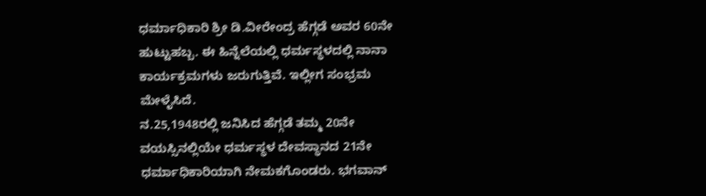ಧರ್ಮಾಧಿಕಾರಿ ಶ್ರೀ ಡಿ.ವೀರೇಂದ್ರ ಹೆಗ್ಗಡೆ ಅವರ 60ನೇ ಹುಟ್ಟುಹಬ್ಬ. ಈ ಹಿನ್ನೆಲೆಯಲ್ಲಿ ಧರ್ಮಸ್ಥಳದಲ್ಲಿ ನಾನಾ ಕಾರ್ಯಕ್ರಮಗಳು ಜರುಗುತ್ತಿವೆ. ಇಲ್ಲೀಗ ಸಂಭ್ರಮ ಮೇಳೈಸಿದೆ.
ನ.25,1948ರಲ್ಲಿ ಜನಿಸಿದ ಹೆಗ್ಗಡೆ ತಮ್ಮ 20ನೇ ವಯಸ್ಸಿನಲ್ಲಿಯೇ ಧರ್ಮಸ್ಥಳ ದೇವಸ್ಥಾನದ 21ನೇ ಧರ್ಮಾಧಿಕಾರಿಯಾಗಿ ನೇಮಕಗೊಂಡರು. ಭಗವಾನ್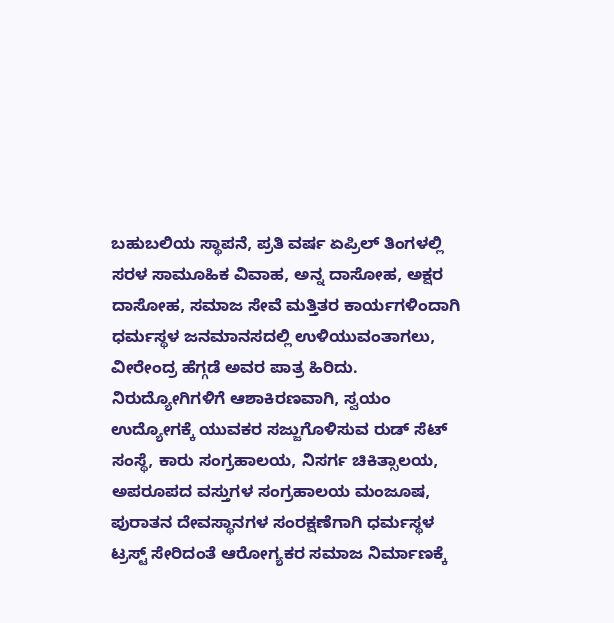ಬಹುಬಲಿಯ ಸ್ಥಾಪನೆ, ಪ್ರತಿ ವರ್ಷ ಏಪ್ರಿಲ್ ತಿಂಗಳಲ್ಲಿ ಸರಳ ಸಾಮೂಹಿಕ ವಿವಾಹ, ಅನ್ನ ದಾಸೋಹ, ಅಕ್ಷರ ದಾಸೋಹ, ಸಮಾಜ ಸೇವೆ ಮತ್ತಿತರ ಕಾರ್ಯಗಳಿಂದಾಗಿ ಧರ್ಮಸ್ಥಳ ಜನಮಾನಸದಲ್ಲಿ ಉಳಿಯುವಂತಾಗಲು, ವೀರೇಂದ್ರ ಹೆಗ್ಗಡೆ ಅವರ ಪಾತ್ರ ಹಿರಿದು.
ನಿರುದ್ಯೋಗಿಗಳಿಗೆ ಆಶಾಕಿರಣವಾಗಿ, ಸ್ವಯಂ ಉದ್ಯೋಗಕ್ಕೆ ಯುವಕರ ಸಜ್ಜುಗೊಳಿಸುವ ರುಡ್ ಸೆಟ್ ಸಂಸ್ಥೆ, ಕಾರು ಸಂಗ್ರಹಾಲಯ, ನಿಸರ್ಗ ಚಿಕಿತ್ಸಾಲಯ, ಅಪರೂಪದ ವಸ್ತುಗಳ ಸಂಗ್ರಹಾಲಯ ಮಂಜೂಷ, ಪುರಾತನ ದೇವಸ್ಥಾನಗಳ ಸಂರಕ್ಷಣೆಗಾಗಿ ಧರ್ಮಸ್ಥಳ ಟ್ರಸ್ಟ್ ಸೇರಿದಂತೆ ಆರೋಗ್ಯಕರ ಸಮಾಜ ನಿರ್ಮಾಣಕ್ಕೆ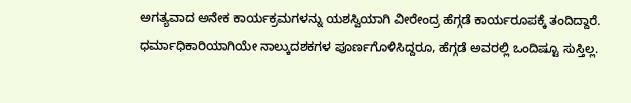ಅಗತ್ಯವಾದ ಅನೇಕ ಕಾರ್ಯಕ್ರಮಗಳನ್ನು ಯಶಸ್ವಿಯಾಗಿ ವೀರೇಂದ್ರ ಹೆಗ್ಗಡೆ ಕಾರ್ಯರೂಪಕ್ಕೆ ತಂದಿದ್ದಾರೆ.
ಧರ್ಮಾಧಿಕಾರಿಯಾಗಿಯೇ ನಾಲ್ಕುದಶಕಗಳ ಪೂರ್ಣಗೊಳಿಸಿದ್ದರೂ, ಹೆಗ್ಗಡೆ ಅವರಲ್ಲಿ ಒಂದಿಷ್ಟೂ ಸುಸ್ತಿಲ್ಲ.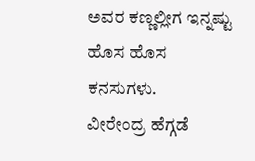ಅವರ ಕಣ್ಣಲ್ಲೀಗ ಇನ್ನಷ್ಟು ಹೊಸ ಹೊಸ ಕನಸುಗಳು.
ವೀರೇಂದ್ರ ಹೆಗ್ಗಡೆ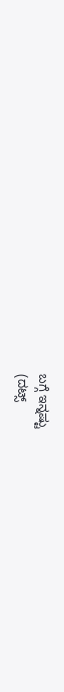ಬಗ್ಗೆ ಇನ್ನಷ್ಟು
(ದಟ್ಸ್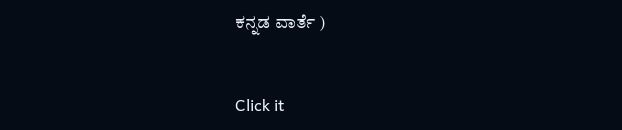ಕನ್ನಡ ವಾರ್ತೆ )


Click it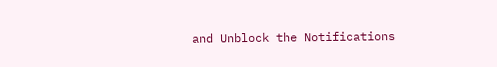and Unblock the Notifications